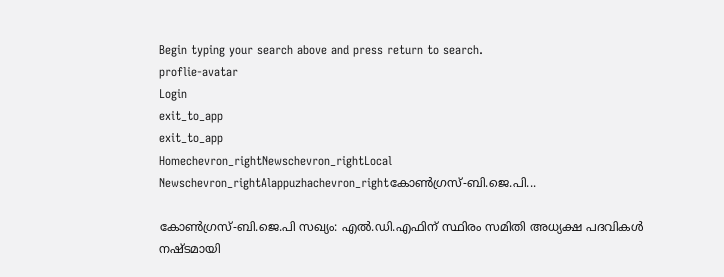Begin typing your search above and press return to search.
proflie-avatar
Login
exit_to_app
exit_to_app
Homechevron_rightNewschevron_rightLocal Newschevron_rightAlappuzhachevron_rightകോൺഗ്രസ്-ബി.ജെ.പി...

കോൺഗ്രസ്-ബി.ജെ.പി സഖ്യം: എൽ.ഡി.എഫിന് സ്ഥിരം സമിതി അധ്യക്ഷ പദവികള്‍ നഷ്ടമായി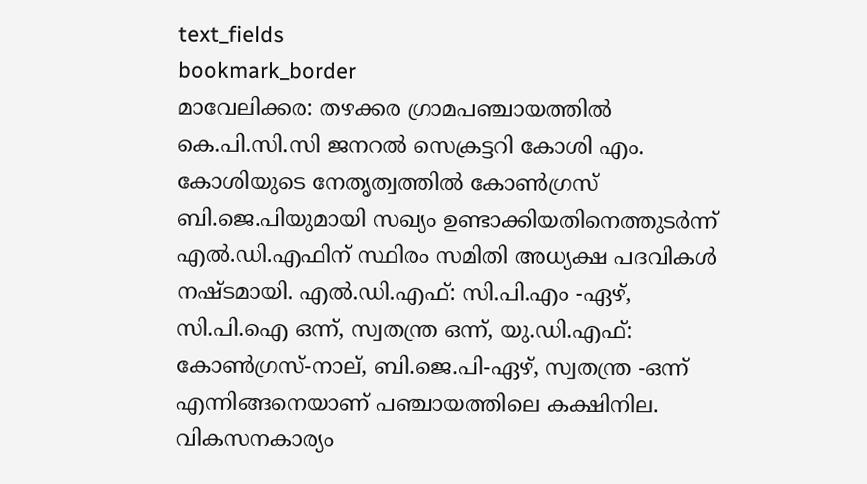text_fields
bookmark_border
മാവേലിക്കര: തഴക്കര ഗ്രാമപഞ്ചായത്തില്‍ കെ.പി.സി.സി ജനറല്‍ സെക്രട്ടറി കോശി എം. കോശിയുടെ നേതൃത്വത്തില്‍ കോണ്‍ഗ്രസ് ബി.ജെ.പിയുമായി സഖ്യം ഉണ്ടാക്കിയതിനെത്തുടര്‍ന്ന് എല്‍.ഡി.എഫിന് സ്ഥിരം സമിതി അധ്യക്ഷ പദവികള്‍ നഷ്ടമായി. എല്‍.ഡി.എഫ്: സി.പി.എം -ഏഴ്, സി.പി.ഐ ഒന്ന്, സ്വതന്ത്ര ഒന്ന്, യു.ഡി.എഫ്: കോണ്‍ഗ്രസ്-നാല്, ബി.ജെ.പി-ഏഴ്, സ്വതന്ത്ര -ഒന്ന് എന്നിങ്ങനെയാണ് പഞ്ചായത്തിലെ കക്ഷിനില. വികസനകാര്യം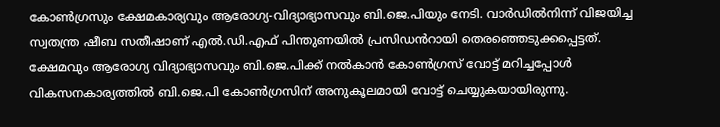കോണ്‍ഗ്രസും ക്ഷേമകാര്യവും ആരോഗ്യ-വിദ്യാഭ്യാസവും ബി.ജെ.പിയും നേടി. വാര്‍ഡില്‍നിന്ന് വിജയിച്ച സ്വതന്ത്ര ഷീബ സതീഷാണ് എല്‍.ഡി.എഫ് പിന്തുണയില്‍ പ്രസിഡൻറായി തെരഞ്ഞെടുക്കപ്പെട്ടത്. ക്ഷേമവും ആരോഗ്യ വിദ്യാഭ്യാസവും ബി.ജെ.പിക്ക് നല്‍കാന്‍ കോണ്‍ഗ്രസ് വോട്ട് മറിച്ചപ്പോള്‍ വികസനകാര്യത്തില്‍ ബി.ജെ.പി കോണ്‍ഗ്രസിന് അനുകൂലമായി വോട്ട് ചെയ്യുകയായിരുന്നു.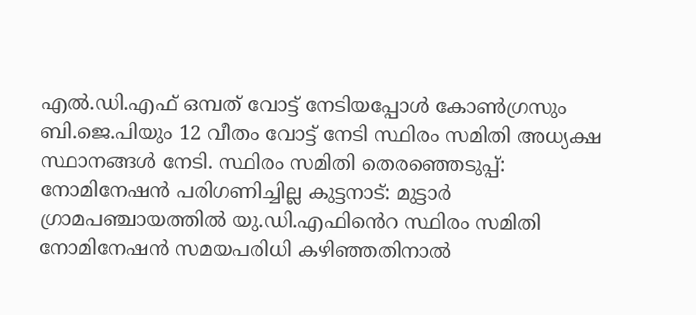എല്‍.ഡി.എഫ് ഒമ്പത് വോട്ട് നേടിയപ്പോള്‍ കോണ്‍ഗ്രസും ബി.ജെ.പിയും 12 വീതം വോട്ട് നേടി സ്ഥിരം സമിതി അധ്യക്ഷ സ്ഥാനങ്ങള്‍ നേടി. സ്ഥിരം സമിതി തെരഞ്ഞെടുപ്പ്: നോമിനേഷന്‍ പരിഗണിച്ചില്ല കുട്ടനാട്: മുട്ടാര്‍ ഗ്രാമപഞ്ചായത്തില്‍ യു.ഡി.എഫിൻെറ സ്ഥിരം സമിതി നോമിനേഷന്‍ സമയപരിധി കഴിഞ്ഞതിനാല്‍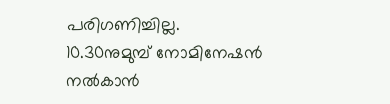പരിഗണിച്ചില്ല. 10.30നുമുമ്പ് നോമിനേഷന്‍ നല്‍കാന്‍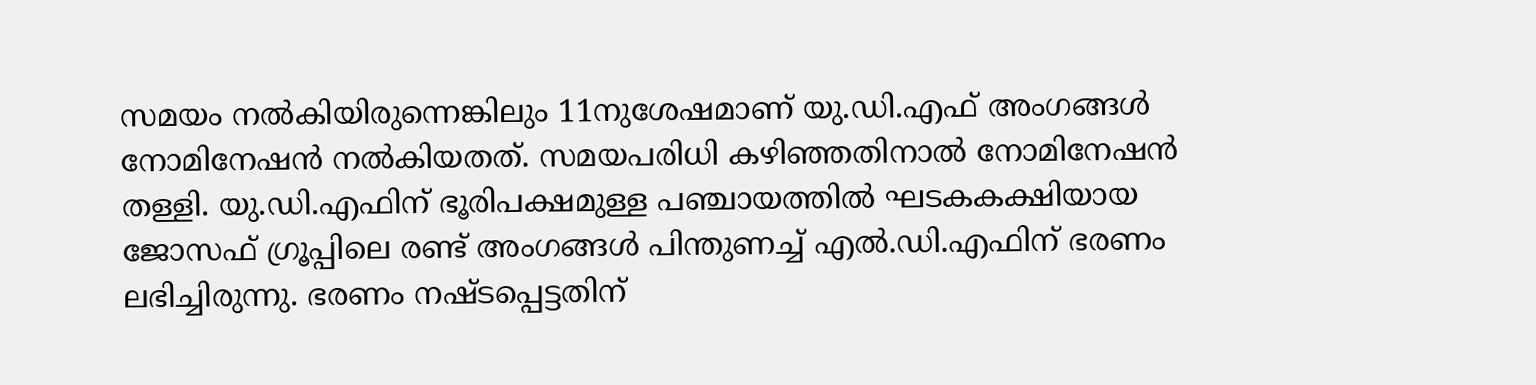സമയം നല്‍കിയിരുന്നെങ്കിലും 11നുശേഷമാണ് യു.ഡി.എഫ് അംഗങ്ങള്‍ നോമിനേഷന്‍ നല്‍കിയതത്. സമയപരിധി കഴിഞ്ഞതിനാല്‍ നോമിനേഷന്‍ തള്ളി. യു.ഡി.എഫിന് ഭൂരിപക്ഷമുള്ള പഞ്ചായത്തില്‍ ഘടകകക്ഷിയായ ജോസഫ് ഗ്രൂപ്പിലെ രണ്ട് അംഗങ്ങള്‍ പിന്തുണച്ച് എൽ.ഡി.എഫിന് ഭരണം ലഭിച്ചിരുന്നു. ഭരണം നഷ്ടപ്പെട്ടതിന്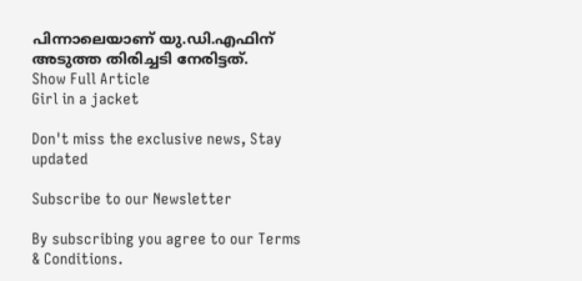പിന്നാലെയാണ് യു.ഡി.എഫിന് അടുത്ത തിരിച്ചടി നേരിട്ടത്.
Show Full Article
Girl in a jacket

Don't miss the exclusive news, Stay updated

Subscribe to our Newsletter

By subscribing you agree to our Terms & Conditions.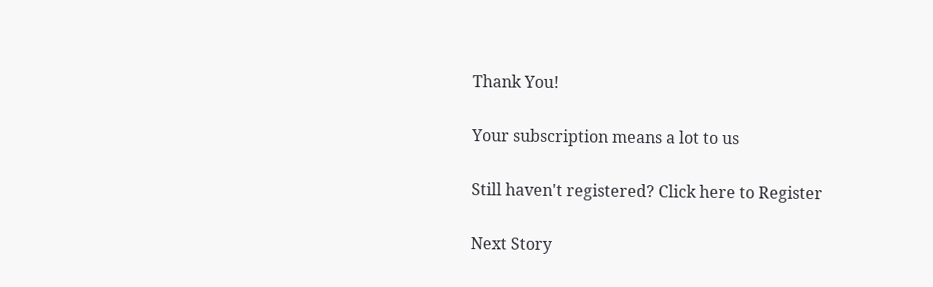Thank You!

Your subscription means a lot to us

Still haven't registered? Click here to Register

Next Story